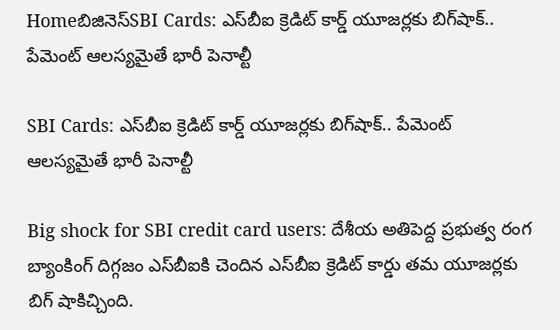Homeబిజినెస్SBI Cards: ఎస్‌బీఐ క్రెడిట్ కార్డ్ యూజర్లకు బిగ్‌షాక్.. పేమెంట్‌ ఆలస్యమైతే భారీ పెనాల్టీ

SBI Cards: ఎస్‌బీఐ క్రెడిట్ కార్డ్ యూజర్లకు బిగ్‌షాక్.. పేమెంట్‌ ఆలస్యమైతే భారీ పెనాల్టీ

Big shock for SBI credit card users: దేశీయ అతిపెద్ద ప్రభుత్వ రంగ బ్యాంకింగ్‌ దిగ్గజం ఎస్‌బీఐకి చెందిన ఎస్‌బీఐ క్రెడిట్‌ కార్డు తమ యూజర్లకు బిగ్‌ షాకిచ్చింది.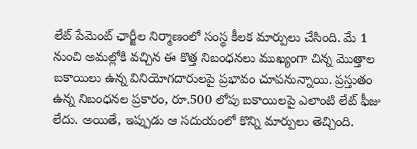లేట్ పేమెంట్ ఛార్జీల నిర్మాణంలో సంస్థ కీలక మార్పులు చేసింది. మే 1 నుంచి అమల్లోకి వచ్చిన ఈ కొత్త నిబంధనలు ముఖ్యంగా చిన్న మొత్తాల బకాయిలు ఉన్న వినియోగదారులపై ప్రభావం చూపనున్నాయి. ప్రస్తుతం ఉన్న నిబంధనల ప్రకారం, రూ.500 లోపు బకాయిలపై ఎలాంటి లేట్ ఫీజు లేదు. అయితే, ఇప్పుడు ఆ సదుయంలో కొన్ని మార్పులు తెచ్చింది.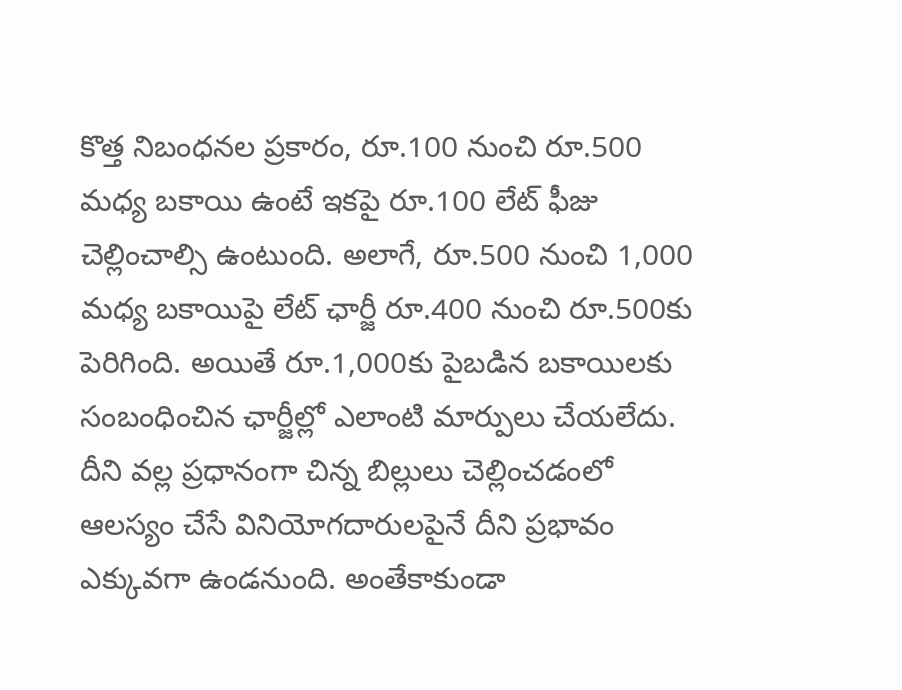కొత్త నిబంధనల ప్రకారం, రూ.100 నుంచి రూ.500 మధ్య బకాయి ఉంటే ఇకపై రూ.100 లేట్ ఫీజు చెల్లించాల్సి ఉంటుంది. అలాగే, రూ.500 నుంచి 1,000 మధ్య బకాయిపై లేట్ ఛార్జీ రూ.400 నుంచి రూ.500కు పెరిగింది. అయితే రూ.1,000కు పైబడిన బకాయిలకు సంబంధించిన ఛార్జీల్లో ఎలాంటి మార్పులు చేయలేదు. దీని వల్ల ప్రధానంగా చిన్న బిల్లులు చెల్లించడంలో ఆలస్యం చేసే వినియోగదారులపైనే దీని ప్రభావం ఎక్కువగా ఉండనుంది. అంతేకాకుండా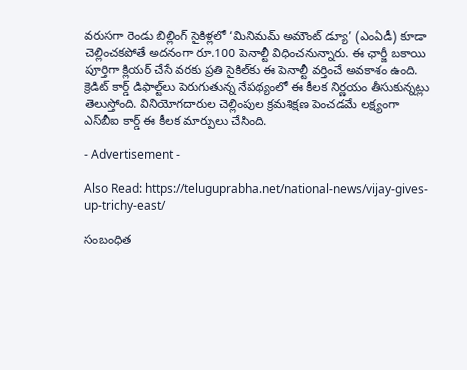వరుసగా రెండు బిల్లింగ్ సైకిళ్లలో ‘మినిమమ్ అమౌంట్ డ్యూ’ (ఎంఏడీ) కూడా చెల్లించకపోతే అదనంగా రూ.100 పెనాల్టీ విధించనున్నారు. ఈ ఛార్జీ బకాయి పూర్తిగా క్లియర్ చేసే వరకు ప్రతి సైకిల్‌కు ఈ పెనాల్టీ వర్తించే అవకాశం ఉంది. క్రెడిట్ కార్డ్ డిఫాల్ట్‌లు పెరుగుతున్న నేపథ్యంలో ఈ కీలక నిర్ణయం తీసుకున్నట్లు తెలుస్తోంది. వినియోగదారుల చెల్లింపుల క్రమశిక్షణ పెంచడమే లక్ష్యంగా ఎస్‌బీఐ కార్డ్ ఈ కీలక మార్పులు చేసింది.

- Advertisement -

Also Read: https://teluguprabha.net/national-news/vijay-gives-up-trichy-east/

సంబంధిత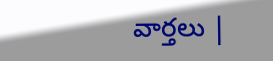వార్తలు |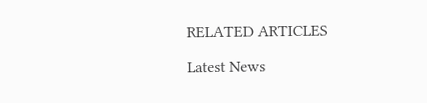RELATED ARTICLES

Latest News